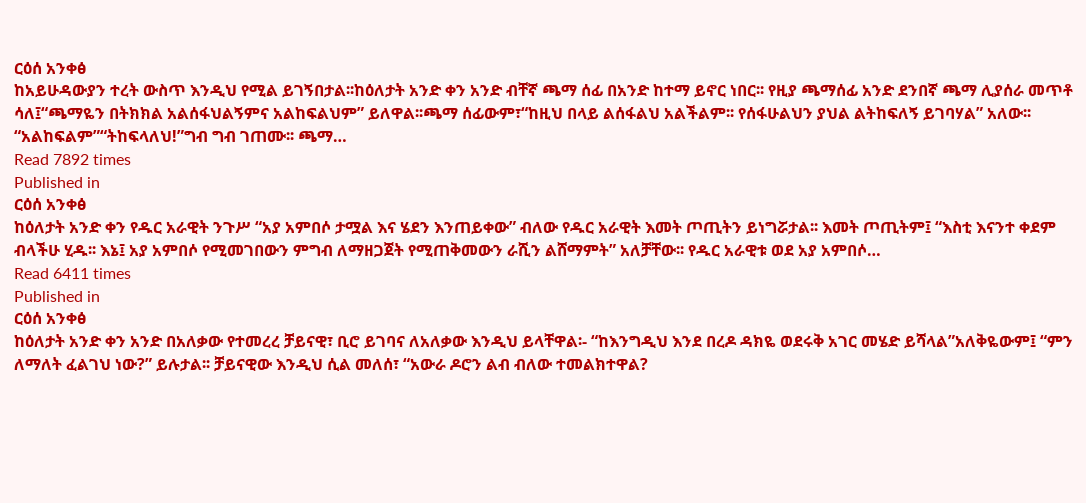ርዕሰ አንቀፅ
ከአይሁዳውያን ተረት ውስጥ እንዲህ የሚል ይገኝበታል፡፡ከዕለታት አንድ ቀን አንድ ብቸኛ ጫማ ሰፊ በአንድ ከተማ ይኖር ነበር፡፡ የዚያ ጫማሰፊ አንድ ደንበኛ ጫማ ሊያሰራ መጥቶ ሳለ፤“ጫማዬን በትክክል አልሰፋህልኝምና አልከፍልህም” ይለዋል፡፡ጫማ ሰፊውም፣“ከዚህ በላይ ልሰፋልህ አልችልም፡፡ የሰፋሁልህን ያህል ልትከፍለኝ ይገባሃል” አለው፡፡“አልከፍልም”“ትከፍላለህ!”ግብ ግብ ገጠሙ፡፡ ጫማ…
Read 7892 times
Published in
ርዕሰ አንቀፅ
ከዕለታት አንድ ቀን የዱር አራዊት ንጉሥ “አያ አምበሶ ታሟል እና ሄደን እንጠይቀው” ብለው የዱር አራዊት እመት ጦጢትን ይነግሯታል፡፡ እመት ጦጢትም፤ “እስቲ እናንተ ቀደም ብላችሁ ሂዱ፡፡ እኔ፤ አያ አምበሶ የሚመገበውን ምግብ ለማዘጋጀት የሚጠቅመውን ራሺን ልሸማምት” አለቻቸው፡፡ የዱር አራዊቱ ወደ አያ አምበሶ…
Read 6411 times
Published in
ርዕሰ አንቀፅ
ከዕለታት አንድ ቀን አንድ በአለቃው የተመረረ ቻይናዊ፣ ቢሮ ይገባና ለአለቃው እንዲህ ይላቸዋል፡- “ከእንግዲህ እንደ በረዶ ዳክዬ ወደሩቅ አገር መሄድ ይሻላል”አለቅዬውም፤ “ምን ለማለት ፈልገህ ነው?” ይሉታል፡፡ ቻይናዊው እንዲህ ሲል መለሰ፣ “አውራ ዶሮን ልብ ብለው ተመልክተዋል?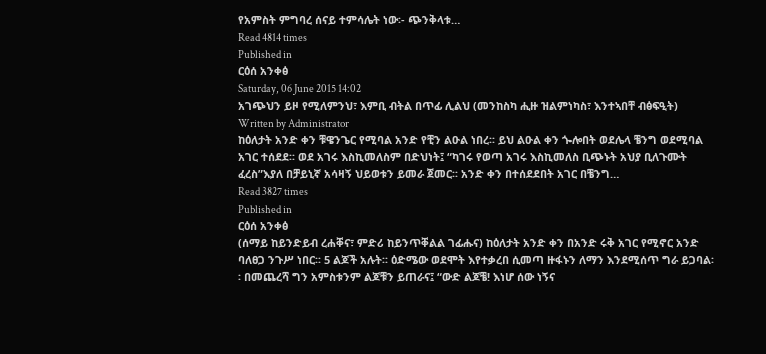የአምስት ምግባረ ሰናይ ተምሳሌት ነው፡- ጭንቅላቱ…
Read 4814 times
Published in
ርዕሰ አንቀፅ
Saturday, 06 June 2015 14:02
አገጭህን ይዞ የሚለምንህ፣ እምቢ ብትል በጥፊ ሊልህ (መንከስካ ሒዙ ዝልምነካስ፣ እንተኣበቸ ብፅፍዒት)
Written by Administrator
ከዕለታት አንድ ቀን ቹዌንጌር የሚባል አንድ የቺን ልዑል ነበረ፡፡ ይህ ልዑል ቀን ጐሎበት ወደሌላ ቼንግ ወደሚባል አገር ተሰደደ፡፡ ወደ አገሩ እስኪመለስም በድህነት፤ “ካገሩ የወጣ አገሩ እስኪመለስ ቢጭኑት አህያ ቢለጉሙት ፈረስ”እያለ በቻይኒኛ አሳዛኝ ህይወቱን ይመራ ጀመር፡፡ አንድ ቀን በተሰደደበት አገር በቼንግ…
Read 3827 times
Published in
ርዕሰ አንቀፅ
(ሰማይ ከይንድይብ ረሐቐና፣ ምድሪ ከይንጥቐልል ገፊሑና) ከዕለታት አንድ ቀን በአንድ ሩቅ አገር የሚኖር አንድ ባለፀጋ ንጉሥ ነበር፡፡ 5 ልጆች አሉት፡፡ ዕድሜው ወደሞት እየተቃረበ ሲመጣ ዙፋኑን ለማን እንደሚሰጥ ግራ ይጋባል፡፡ በመጨረሻ ግን አምስቱንም ልጆቹን ይጠራና፤ “ውድ ልጆቼ! እነሆ ሰው ነኝና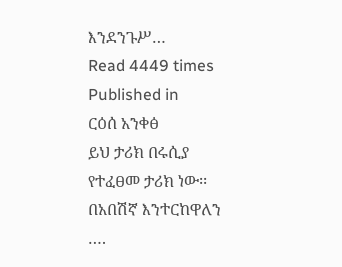እንደንጉሥ…
Read 4449 times
Published in
ርዕሰ አንቀፅ
ይህ ታሪክ በሩሲያ የተፈፀመ ታሪክ ነው፡፡ በአበሽኛ እንተርከዋለን ….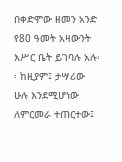በቀድሞው ዘመን አንድ የ80 ዓመት አዛውንት እሥር ቤት ይገባሉ አሉ፡፡ ከዚያም፤ ታሣሪው ሁሉ እንደሚሆነው ለምርመራ ተጠርተው፤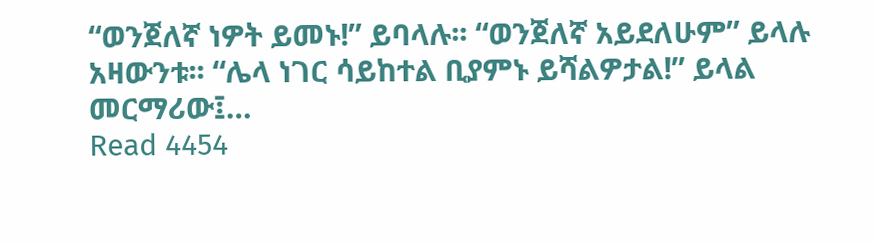“ወንጀለኛ ነዎት ይመኑ!” ይባላሉ፡፡ “ወንጀለኛ አይደለሁም” ይላሉ አዛውንቱ፡፡ “ሌላ ነገር ሳይከተል ቢያምኑ ይሻልዎታል!” ይላል መርማሪው፤…
Read 4454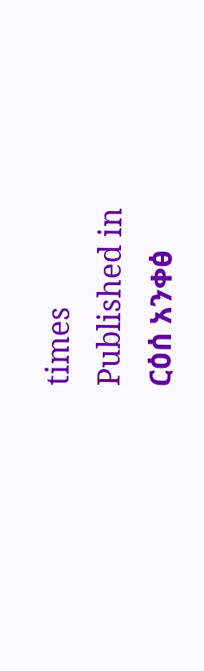times
Published in
ርዕሰ አንቀፅ